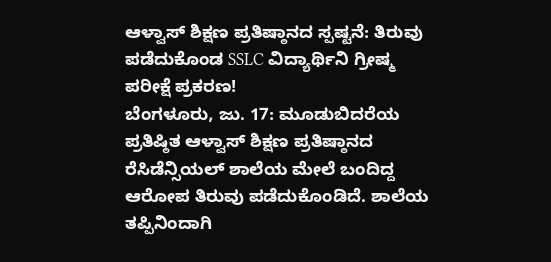ಆಳ್ವಾಸ್ ಶಿಕ್ಷಣ ಪ್ರತಿಷ್ಠಾನದ ಸ್ಪಷ್ಟನೆ: ತಿರುವು ಪಡೆದುಕೊಂಡ SSLC ವಿದ್ಯಾರ್ಥಿನಿ ಗ್ರೀಷ್ಮ ಪರೀಕ್ಷೆ ಪ್ರಕರಣ!
ಬೆಂಗಳೂರು, ಜು. 17: ಮೂಡುಬಿದರೆಯ ಪ್ರತಿಷ್ಠಿತ ಆಳ್ವಾಸ್ ಶಿಕ್ಷಣ ಪ್ರತಿಷ್ಠಾನದ ರೆಸಿಡೆನ್ಸಿಯಲ್ ಶಾಲೆಯ ಮೇಲೆ ಬಂದಿದ್ದ ಆರೋಪ ತಿರುವು ಪಡೆದುಕೊಂಡಿದೆ. ಶಾಲೆಯ ತಪ್ಪಿನಿಂದಾಗಿ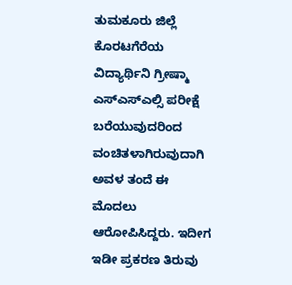ತುಮಕೂರು ಜಿಲ್ಲೆ ಕೊರಟಗೆರೆಯ ವಿದ್ಯಾರ್ಥಿನಿ ಗ್ರೀಷ್ಮಾ ಎಸ್ಎಸ್ಎಲ್ಸಿ ಪರೀಕ್ಷೆ ಬರೆಯುವುದರಿಂದ ವಂಚಿತಳಾಗಿರುವುದಾಗಿ ಅವಳ ತಂದೆ ಈ ಮೊದಲು ಆರೋಪಿಸಿದ್ದರು. ಇದೀಗ ಇಡೀ ಪ್ರಕರಣ ತಿರುವು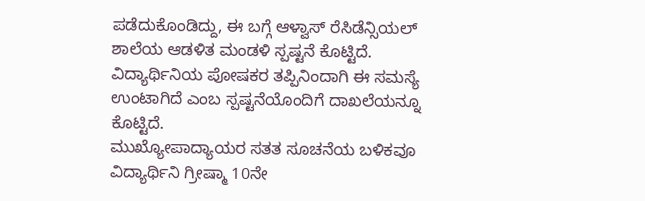ಪಡೆದುಕೊಂಡಿದ್ದು, ಈ ಬಗ್ಗೆ ಆಳ್ವಾಸ್ ರೆಸಿಡೆನ್ಸಿಯಲ್ ಶಾಲೆಯ ಆಡಳಿತ ಮಂಡಳಿ ಸ್ಪಷ್ಟನೆ ಕೊಟ್ಟಿದೆ. ವಿದ್ಯಾರ್ಥಿನಿಯ ಪೋಷಕರ ತಪ್ಪಿನಿಂದಾಗಿ ಈ ಸಮಸ್ಯೆ ಉಂಟಾಗಿದೆ ಎಂಬ ಸ್ಪಷ್ಟನೆಯೊಂದಿಗೆ ದಾಖಲೆಯನ್ನೂ ಕೊಟ್ಟಿದೆ.
ಮುಖ್ಯೋಪಾದ್ಯಾಯರ ಸತತ ಸೂಚನೆಯ ಬಳಿಕವೂ ವಿದ್ಯಾರ್ಥಿನಿ ಗ್ರೀಷ್ಮಾ 10ನೇ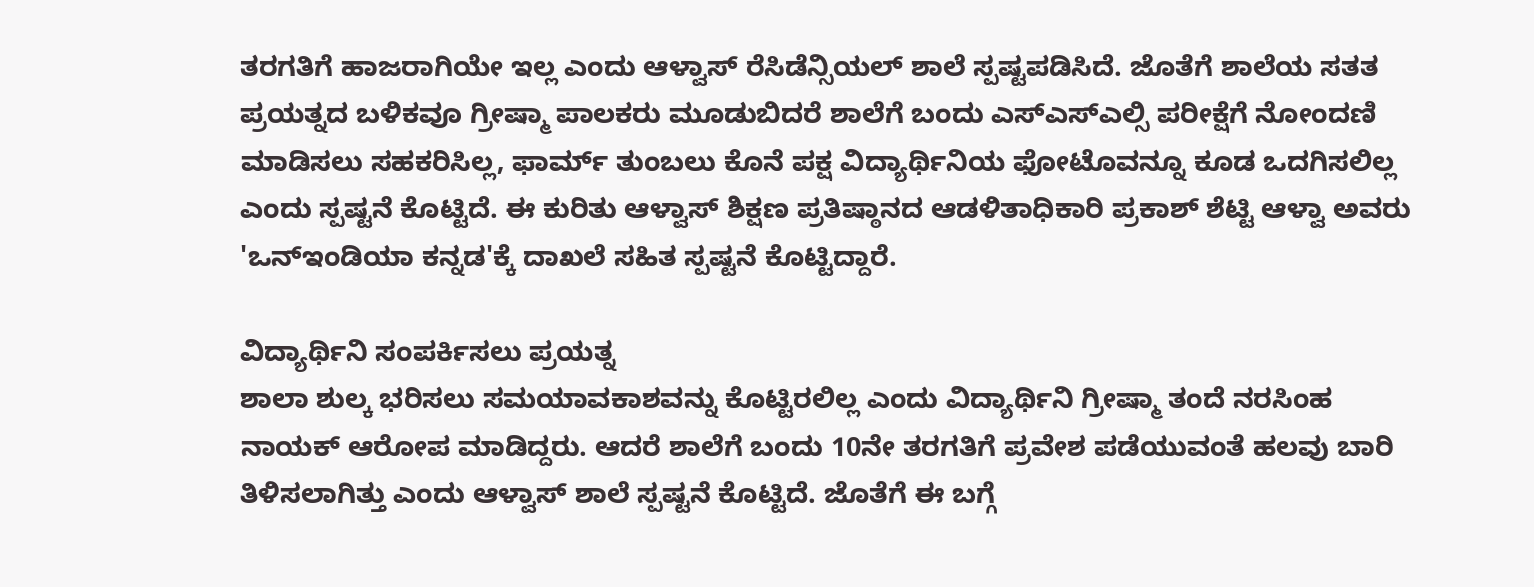ತರಗತಿಗೆ ಹಾಜರಾಗಿಯೇ ಇಲ್ಲ ಎಂದು ಆಳ್ವಾಸ್ ರೆಸಿಡೆನ್ಸಿಯಲ್ ಶಾಲೆ ಸ್ಪಷ್ಟಪಡಿಸಿದೆ. ಜೊತೆಗೆ ಶಾಲೆಯ ಸತತ ಪ್ರಯತ್ನದ ಬಳಿಕವೂ ಗ್ರೀಷ್ಮಾ ಪಾಲಕರು ಮೂಡುಬಿದರೆ ಶಾಲೆಗೆ ಬಂದು ಎಸ್ಎಸ್ಎಲ್ಸಿ ಪರೀಕ್ಷೆಗೆ ನೋಂದಣಿ ಮಾಡಿಸಲು ಸಹಕರಿಸಿಲ್ಲ, ಫಾರ್ಮ್ ತುಂಬಲು ಕೊನೆ ಪಕ್ಷ ವಿದ್ಯಾರ್ಥಿನಿಯ ಫೋಟೊವನ್ನೂ ಕೂಡ ಒದಗಿಸಲಿಲ್ಲ ಎಂದು ಸ್ಪಷ್ಟನೆ ಕೊಟ್ಟಿದೆ. ಈ ಕುರಿತು ಆಳ್ವಾಸ್ ಶಿಕ್ಷಣ ಪ್ರತಿಷ್ಠಾನದ ಆಡಳಿತಾಧಿಕಾರಿ ಪ್ರಕಾಶ್ ಶೆಟ್ಟಿ ಆಳ್ವಾ ಅವರು 'ಒನ್ಇಂಡಿಯಾ ಕನ್ನಡ'ಕ್ಕೆ ದಾಖಲೆ ಸಹಿತ ಸ್ಪಷ್ಟನೆ ಕೊಟ್ಟಿದ್ದಾರೆ.

ವಿದ್ಯಾರ್ಥಿನಿ ಸಂಪರ್ಕಿಸಲು ಪ್ರಯತ್ನ
ಶಾಲಾ ಶುಲ್ಕ ಭರಿಸಲು ಸಮಯಾವಕಾಶವನ್ನು ಕೊಟ್ಟಿರಲಿಲ್ಲ ಎಂದು ವಿದ್ಯಾರ್ಥಿನಿ ಗ್ರೀಷ್ಮಾ ತಂದೆ ನರಸಿಂಹ ನಾಯಕ್ ಆರೋಪ ಮಾಡಿದ್ದರು. ಆದರೆ ಶಾಲೆಗೆ ಬಂದು 10ನೇ ತರಗತಿಗೆ ಪ್ರವೇಶ ಪಡೆಯುವಂತೆ ಹಲವು ಬಾರಿ ತಿಳಿಸಲಾಗಿತ್ತು ಎಂದು ಆಳ್ವಾಸ್ ಶಾಲೆ ಸ್ಪಷ್ಟನೆ ಕೊಟ್ಟಿದೆ. ಜೊತೆಗೆ ಈ ಬಗ್ಗೆ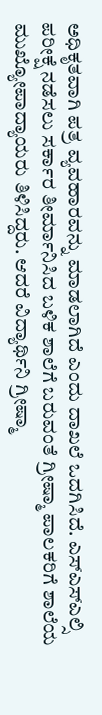ಅಧಿಕೃತವಾಗಿ ಪತ್ರ ವ್ಯವಹಾರವನ್ನು ಮಾಡಲಾಗಿದೆ ಎಂದು ದಾಖಲೆ ಒದಗಿಸಿದೆ. ಎಸ್ಎಸ್ಎಲ್ಸಿ ಪರೀಕ್ಷೆ ನಡೆಸಲು ಸರ್ಕಾರ ತೀರ್ಮಾನಿಸಿದ ಬಳಿಕ ಶಾಲೆಗೆ ಬರುವಂತೆ ಗ್ರೀಷ್ಮಾ ಪಾಲಕರಿಗೆ ಶಾಲೆಯ ಮುಖ್ಯೋಪಾದ್ಯಾಯರು ತಿಳಿಸಿದ್ದರು. ಆದರೆ ವಿದ್ಯಾರ್ಥಿನಿ ಗ್ರೀಷ್ಮಾ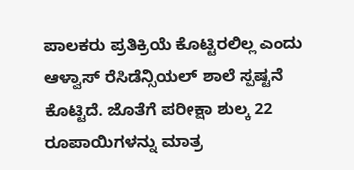ಪಾಲಕರು ಪ್ರತಿಕ್ರಿಯೆ ಕೊಟ್ಟಿರಲಿಲ್ಲ ಎಂದು ಆಳ್ವಾಸ್ ರೆಸಿಡೆನ್ಸಿಯಲ್ ಶಾಲೆ ಸ್ಪಷ್ಟನೆ ಕೊಟ್ಟಿದೆ. ಜೊತೆಗೆ ಪರೀಕ್ಷಾ ಶುಲ್ಕ 22 ರೂಪಾಯಿಗಳನ್ನು ಮಾತ್ರ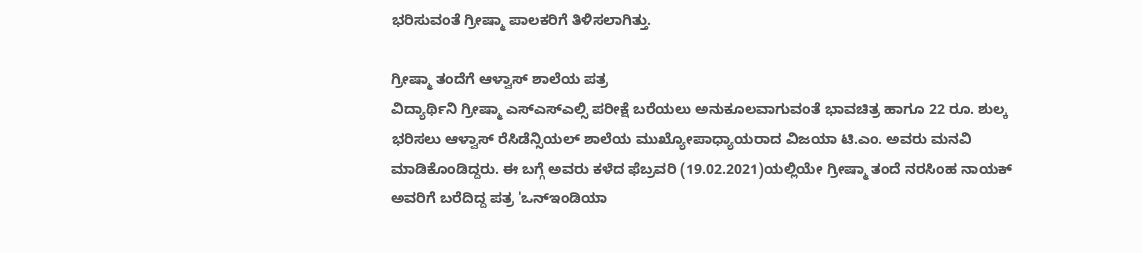ಭರಿಸುವಂತೆ ಗ್ರೀಷ್ಮಾ ಪಾಲಕರಿಗೆ ತಿಳಿಸಲಾಗಿತ್ತು.

ಗ್ರೀಷ್ಮಾ ತಂದೆಗೆ ಆಳ್ವಾಸ್ ಶಾಲೆಯ ಪತ್ರ
ವಿದ್ಯಾರ್ಥಿನಿ ಗ್ರೀಷ್ಮಾ ಎಸ್ಎಸ್ಎಲ್ಸಿ ಪರೀಕ್ಷೆ ಬರೆಯಲು ಅನುಕೂಲವಾಗುವಂತೆ ಭಾವಚಿತ್ರ ಹಾಗೂ 22 ರೂ. ಶುಲ್ಕ ಭರಿಸಲು ಆಳ್ವಾಸ್ ರೆಸಿಡೆನ್ಸಿಯಲ್ ಶಾಲೆಯ ಮುಖ್ಯೋಪಾಧ್ಯಾಯರಾದ ವಿಜಯಾ ಟಿ.ಎಂ. ಅವರು ಮನವಿ ಮಾಡಿಕೊಂಡಿದ್ದರು. ಈ ಬಗ್ಗೆ ಅವರು ಕಳೆದ ಫೆಬ್ರವರಿ (19.02.2021)ಯಲ್ಲಿಯೇ ಗ್ರೀಷ್ಮಾ ತಂದೆ ನರಸಿಂಹ ನಾಯಕ್ ಅವರಿಗೆ ಬರೆದಿದ್ದ ಪತ್ರ 'ಒನ್ಇಂಡಿಯಾ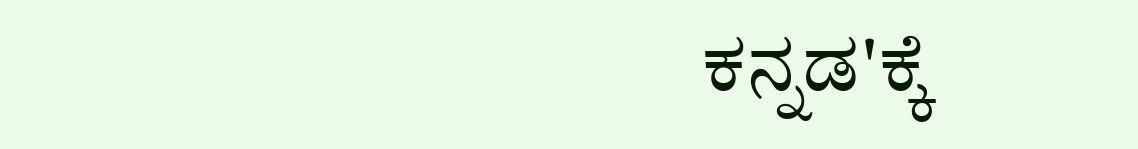ಕನ್ನಡ'ಕ್ಕೆ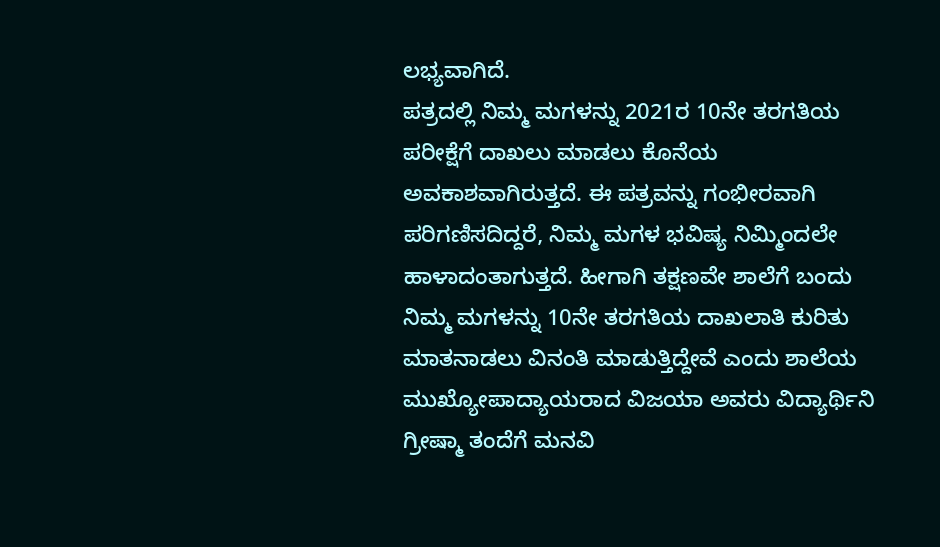ಲಭ್ಯವಾಗಿದೆ.
ಪತ್ರದಲ್ಲಿ ನಿಮ್ಮ ಮಗಳನ್ನು 2021ರ 10ನೇ ತರಗತಿಯ ಪರೀಕ್ಷೆಗೆ ದಾಖಲು ಮಾಡಲು ಕೊನೆಯ ಅವಕಾಶವಾಗಿರುತ್ತದೆ. ಈ ಪತ್ರವನ್ನು ಗಂಭೀರವಾಗಿ ಪರಿಗಣಿಸದಿದ್ದರೆ, ನಿಮ್ಮ ಮಗಳ ಭವಿಷ್ಯ ನಿಮ್ಮಿಂದಲೇ ಹಾಳಾದಂತಾಗುತ್ತದೆ. ಹೀಗಾಗಿ ತಕ್ಷಣವೇ ಶಾಲೆಗೆ ಬಂದು ನಿಮ್ಮ ಮಗಳನ್ನು 10ನೇ ತರಗತಿಯ ದಾಖಲಾತಿ ಕುರಿತು ಮಾತನಾಡಲು ವಿನಂತಿ ಮಾಡುತ್ತಿದ್ದೇವೆ ಎಂದು ಶಾಲೆಯ ಮುಖ್ಯೋಪಾದ್ಯಾಯರಾದ ವಿಜಯಾ ಅವರು ವಿದ್ಯಾರ್ಥಿನಿ ಗ್ರೀಷ್ಮಾ ತಂದೆಗೆ ಮನವಿ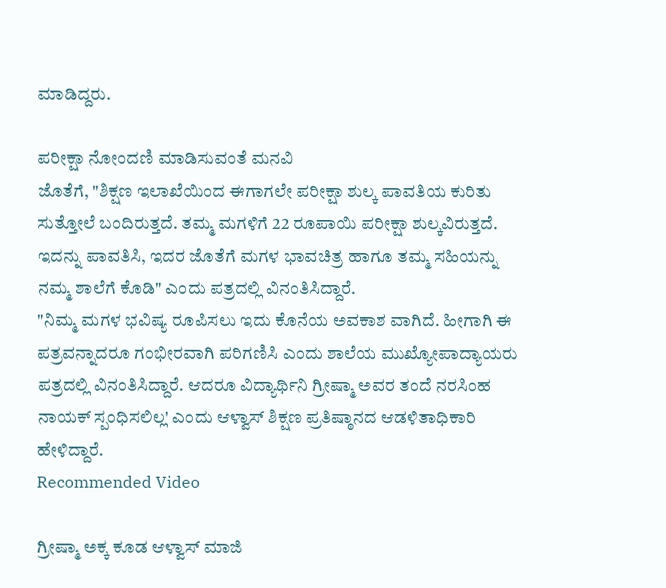ಮಾಡಿದ್ದರು.

ಪರೀಕ್ಷಾ ನೋಂದಣಿ ಮಾಡಿಸುವಂತೆ ಮನವಿ
ಜೊತೆಗೆ, "ಶಿಕ್ಷಣ ಇಲಾಖೆಯಿಂದ ಈಗಾಗಲೇ ಪರೀಕ್ಷಾ ಶುಲ್ಕ ಪಾವತಿಯ ಕುರಿತು ಸುತ್ತೋಲೆ ಬಂದಿರುತ್ತದೆ. ತಮ್ಮ ಮಗಳಿಗೆ 22 ರೂಪಾಯಿ ಪರೀಕ್ಷಾ ಶುಲ್ಕವಿರುತ್ತದೆ. ಇದನ್ನು ಪಾವತಿಸಿ, ಇದರ ಜೊತೆಗೆ ಮಗಳ ಭಾವಚಿತ್ರ ಹಾಗೂ ತಮ್ಮ ಸಹಿಯನ್ನು ನಮ್ಮ ಶಾಲೆಗೆ ಕೊಡಿ" ಎಂದು ಪತ್ರದಲ್ಲಿ ವಿನಂತಿಸಿದ್ದಾರೆ.
"ನಿಮ್ಮ ಮಗಳ ಭವಿಷ್ಯ ರೂಪಿಸಲು ಇದು ಕೊನೆಯ ಅವಕಾಶ ವಾಗಿದೆ. ಹೀಗಾಗಿ ಈ ಪತ್ರವನ್ನಾದರೂ ಗಂಭೀರವಾಗಿ ಪರಿಗಣಿಸಿ ಎಂದು ಶಾಲೆಯ ಮುಖ್ಯೋಪಾದ್ಯಾಯರು ಪತ್ರದಲ್ಲಿ ವಿನಂತಿಸಿದ್ದಾರೆ. ಆದರೂ ವಿದ್ಯಾರ್ಥಿನಿ ಗ್ರೀಷ್ಮಾ ಅವರ ತಂದೆ ನರಸಿಂಹ ನಾಯಕ್ ಸ್ಪಂಧಿಸಲಿಲ್ಲ' ಎಂದು ಆಳ್ವಾಸ್ ಶಿಕ್ಷಣ ಪ್ರತಿಷ್ಠಾನದ ಆಡಳಿತಾಧಿಕಾರಿ ಹೇಳಿದ್ದಾರೆ.
Recommended Video

ಗ್ರೀಷ್ಮಾ ಅಕ್ಕ ಕೂಡ ಆಳ್ವಾಸ್ ಮಾಜಿ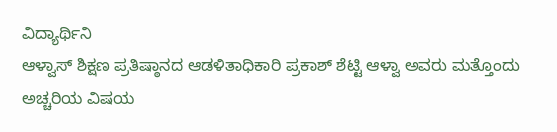ವಿದ್ಯಾರ್ಥಿನಿ
ಆಳ್ವಾಸ್ ಶಿಕ್ಷಣ ಪ್ರತಿಷ್ಠಾನದ ಆಡಳಿತಾಧಿಕಾರಿ ಪ್ರಕಾಶ್ ಶೆಟ್ಟಿ ಆಳ್ವಾ ಅವರು ಮತ್ತೊಂದು ಅಚ್ಚರಿಯ ವಿಷಯ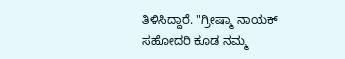ತಿಳಿಸಿದ್ದಾರೆ. "ಗ್ರೀಷ್ಮಾ ನಾಯಕ್ ಸಹೋದರಿ ಕೂಡ ನಮ್ಮ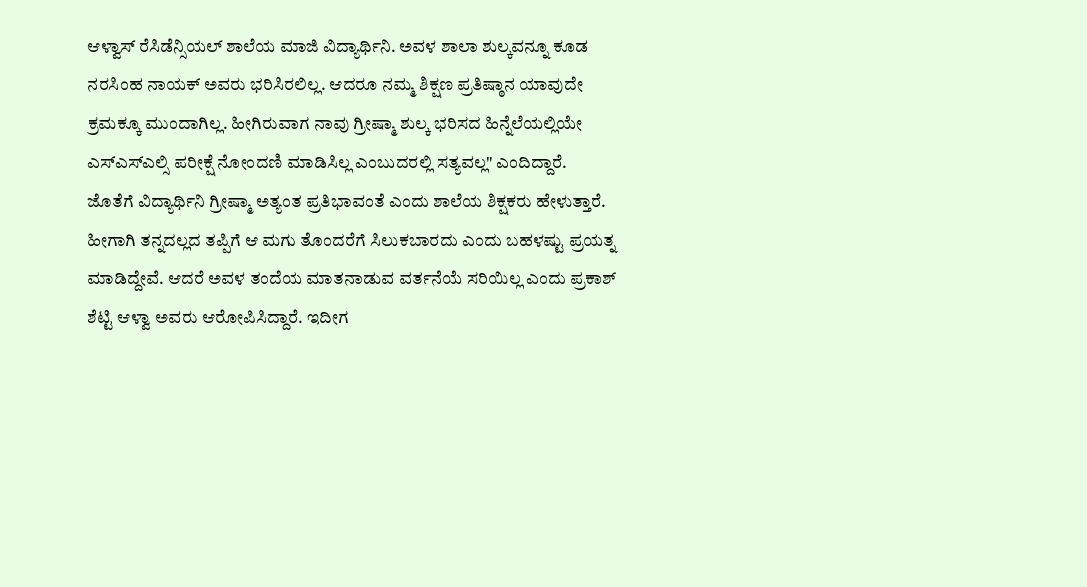ಆಳ್ವಾಸ್ ರೆಸಿಡೆನ್ಸಿಯಲ್ ಶಾಲೆಯ ಮಾಜಿ ವಿದ್ಯಾರ್ಥಿನಿ. ಅವಳ ಶಾಲಾ ಶುಲ್ಕವನ್ನೂ ಕೂಡ ನರಸಿಂಹ ನಾಯಕ್ ಅವರು ಭರಿಸಿರಲಿಲ್ಲ. ಆದರೂ ನಮ್ಮ ಶಿಕ್ಷಣ ಪ್ರತಿಷ್ಠಾನ ಯಾವುದೇ ಕ್ರಮಕ್ಕೂ ಮುಂದಾಗಿಲ್ಲ. ಹೀಗಿರುವಾಗ ನಾವು ಗ್ರೀಷ್ಮಾ ಶುಲ್ಕ ಭರಿಸದ ಹಿನ್ನೆಲೆಯಲ್ಲಿಯೇ ಎಸ್ಎಸ್ಎಲ್ಸಿ ಪರೀಕ್ಷೆ ನೋಂದಣಿ ಮಾಡಿಸಿಲ್ಲ ಎಂಬುದರಲ್ಲಿ ಸತ್ಯವಲ್ಲ" ಎಂದಿದ್ದಾರೆ.
ಜೊತೆಗೆ ವಿದ್ಯಾರ್ಥಿನಿ ಗ್ರೀಷ್ಮಾ ಅತ್ಯಂತ ಪ್ರತಿಭಾವಂತೆ ಎಂದು ಶಾಲೆಯ ಶಿಕ್ಷಕರು ಹೇಳುತ್ತಾರೆ. ಹೀಗಾಗಿ ತನ್ನದಲ್ಲದ ತಪ್ಪಿಗೆ ಆ ಮಗು ತೊಂದರೆಗೆ ಸಿಲುಕಬಾರದು ಎಂದು ಬಹಳಷ್ಟು ಪ್ರಯತ್ನ ಮಾಡಿದ್ದೇವೆ. ಆದರೆ ಅವಳ ತಂದೆಯ ಮಾತನಾಡುವ ವರ್ತನೆಯೆ ಸರಿಯಿಲ್ಲ ಎಂದು ಪ್ರಕಾಶ್ ಶೆಟ್ಟಿ ಆಳ್ವಾ ಅವರು ಆರೋಪಿಸಿದ್ದಾರೆ. ಇದೀಗ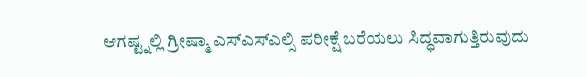ಆಗಷ್ಟ್ನಲ್ಲಿ ಗ್ರೀಷ್ಮಾ ಎಸ್ಎಸ್ಎಲ್ಸಿ ಪರೀಕ್ಷೆ ಬರೆಯಲು ಸಿದ್ಧವಾಗುತ್ತಿರುವುದು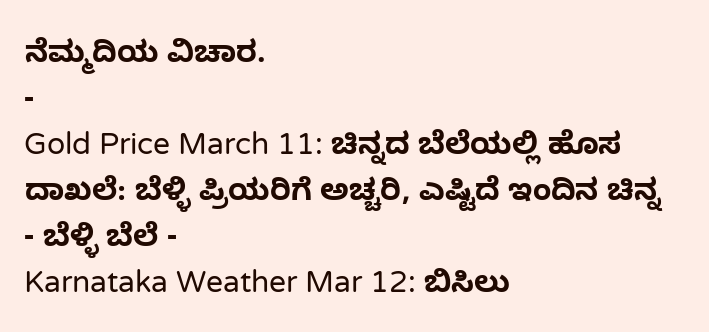ನೆಮ್ಮದಿಯ ವಿಚಾರ.
-
Gold Price March 11: ಚಿನ್ನದ ಬೆಲೆಯಲ್ಲಿ ಹೊಸ ದಾಖಲೆ: ಬೆಳ್ಳಿ ಪ್ರಿಯರಿಗೆ ಅಚ್ಚರಿ, ಎಷ್ಟಿದೆ ಇಂದಿನ ಚಿನ್ನ - ಬೆಳ್ಳಿ ಬೆಲೆ -
Karnataka Weather Mar 12: ಬಿಸಿಲು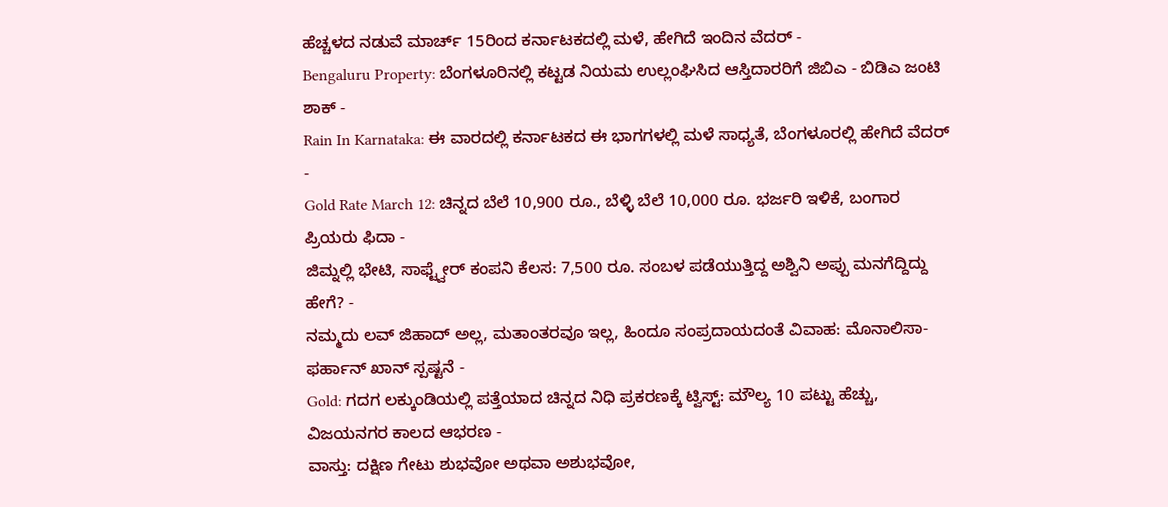ಹೆಚ್ಚಳದ ನಡುವೆ ಮಾರ್ಚ್ 15ರಿಂದ ಕರ್ನಾಟಕದಲ್ಲಿ ಮಳೆ, ಹೇಗಿದೆ ಇಂದಿನ ವೆದರ್ -
Bengaluru Property: ಬೆಂಗಳೂರಿನಲ್ಲಿ ಕಟ್ಟಡ ನಿಯಮ ಉಲ್ಲಂಘಿಸಿದ ಆಸ್ತಿದಾರರಿಗೆ ಜಿಬಿಎ - ಬಿಡಿಎ ಜಂಟಿ ಶಾಕ್ -
Rain In Karnataka: ಈ ವಾರದಲ್ಲಿ ಕರ್ನಾಟಕದ ಈ ಭಾಗಗಳಲ್ಲಿ ಮಳೆ ಸಾಧ್ಯತೆ, ಬೆಂಗಳೂರಲ್ಲಿ ಹೇಗಿದೆ ವೆದರ್ -
Gold Rate March 12: ಚಿನ್ನದ ಬೆಲೆ 10,900 ರೂ., ಬೆಳ್ಳಿ ಬೆಲೆ 10,000 ರೂ. ಭರ್ಜರಿ ಇಳಿಕೆ, ಬಂಗಾರ ಪ್ರಿಯರು ಫಿದಾ -
ಜಿಮ್ನಲ್ಲಿ ಭೇಟಿ, ಸಾಫ್ಟ್ವೇರ್ ಕಂಪನಿ ಕೆಲಸ: 7,500 ರೂ. ಸಂಬಳ ಪಡೆಯುತ್ತಿದ್ದ ಅಶ್ವಿನಿ ಅಪ್ಪು ಮನಗೆದ್ದಿದ್ದು ಹೇಗೆ? -
ನಮ್ಮದು ಲವ್ ಜಿಹಾದ್ ಅಲ್ಲ, ಮತಾಂತರವೂ ಇಲ್ಲ, ಹಿಂದೂ ಸಂಪ್ರದಾಯದಂತೆ ವಿವಾಹ: ಮೊನಾಲಿಸಾ-ಫರ್ಹಾನ್ ಖಾನ್ ಸ್ಪಷ್ಟನೆ -
Gold: ಗದಗ ಲಕ್ಕುಂಡಿಯಲ್ಲಿ ಪತ್ತೆಯಾದ ಚಿನ್ನದ ನಿಧಿ ಪ್ರಕರಣಕ್ಕೆ ಟ್ವಿಸ್ಟ್: ಮೌಲ್ಯ 10 ಪಟ್ಟು ಹೆಚ್ಚು, ವಿಜಯನಗರ ಕಾಲದ ಆಭರಣ -
ವಾಸ್ತು: ದಕ್ಷಿಣ ಗೇಟು ಶುಭವೋ ಅಥವಾ ಅಶುಭವೋ,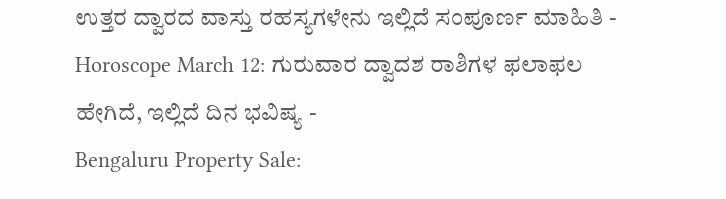ಉತ್ತರ ದ್ವಾರದ ವಾಸ್ತು ರಹಸ್ಯಗಳೇನು ಇಲ್ಲಿದೆ ಸಂಪೂರ್ಣ ಮಾಹಿತಿ -
Horoscope March 12: ಗುರುವಾರ ದ್ವಾದಶ ರಾಶಿಗಳ ಫಲಾಫಲ ಹೇಗಿದೆ, ಇಲ್ಲಿದೆ ದಿನ ಭವಿಷ್ಯ -
Bengaluru Property Sale: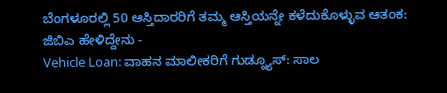ಬೆಂಗಳೂರಲ್ಲಿ 50 ಆಸ್ತಿದಾರರಿಗೆ ತಮ್ಮ ಆಸ್ತಿಯನ್ನೇ ಕಳೆದುಕೊಳ್ಳುವ ಆತಂಕ: ಜಿಬಿಎ ಹೇಳಿದ್ದೇನು -
Vehicle Loan: ವಾಹನ ಮಾಲೀಕರಿಗೆ ಗುಡ್ನ್ಯೂಸ್: ಸಾಲ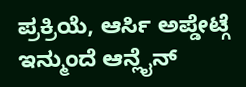ಪ್ರಕ್ರಿಯೆ, ಆರ್ಸಿ ಅಪ್ಡೇಟ್ಗೆ ಇನ್ಮುಂದೆ ಆನ್ಲೈನ್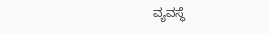ವ್ಯವಸ್ಥೆ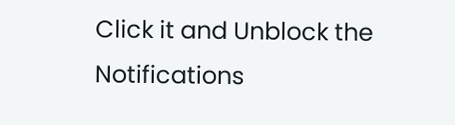Click it and Unblock the Notifications